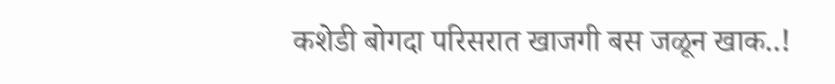कशेडी बोगदा परिसरात खाजगी बस जळून खाक..!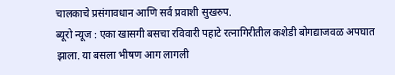चालकाचे प्रसंगावधान आणि सर्व प्रवाशी सुखरुप.
ब्यूरो न्यूज : एका खासगी बसचा रविवारी पहाटे रत्नागिरीतील कशेडी बोगद्याजवळ अपघात झाला. या बसला भीषण आग लागली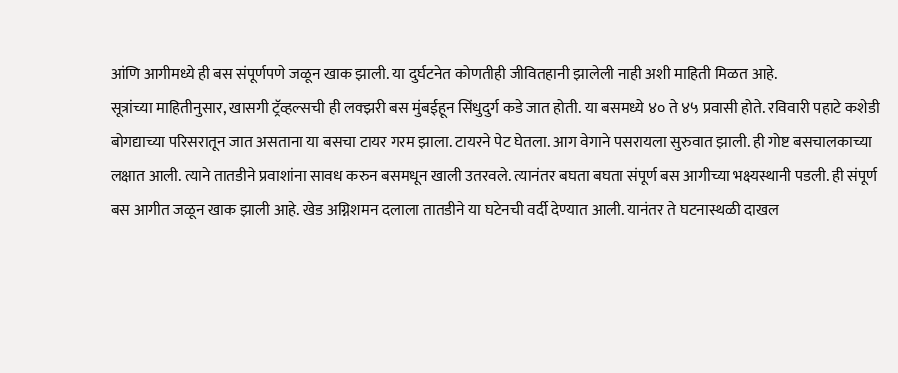आंणि आगीमध्ये ही बस संपूर्णपणे जळून खाक झाली. या दुर्घटनेत कोणतीही जीवितहानी झालेली नाही अशी माहिती मिळत आहे.
सूत्रांच्या माहितीनुसार, खासगी ट्रॅव्हल्सची ही लक्झरी बस मुंबईहून सिंधुदुर्ग कडे जात होती. या बसमध्ये ४० ते ४५ प्रवासी होते. रविवारी पहाटे कशेडी बोगद्याच्या परिसरातून जात असताना या बसचा टायर गरम झाला. टायरने पेट घेतला. आग वेगाने पसरायला सुरुवात झाली. ही गोष्ट बसचालकाच्या लक्षात आली. त्याने तातडीने प्रवाशांना सावध करुन बसमधून खाली उतरवले. त्यानंतर बघता बघता संपूर्ण बस आगीच्या भक्ष्यस्थानी पडली. ही संपूर्ण बस आगीत जळून खाक झाली आहे. खेड अग्निशमन दलाला तातडीने या घटेनची वर्दी देण्यात आली. यानंतर ते घटनास्थळी दाखल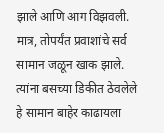झाले आणि आग विझवली. मात्र, तोपर्यंत प्रवाशांचे सर्व सामान जळून खाक झाले. त्यांना बसच्या डिकीत ठेवलेले हे सामान बाहेर काढायला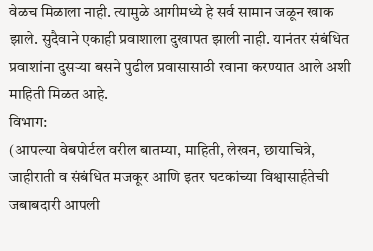वेळच मिळाला नाही. त्यामुळे आगीमध्ये हे सर्व सामान जळून खाक झाले. सुदैवाने एकाही प्रवाशाला दुखापत झाली नाही. यानंतर संबंधित प्रवाशांना दुसऱ्या बसने पुढील प्रवासासाठी रवाना करण्यात आले अशी माहिती मिळत आहे.
विभाग:
(आपल्या वेबपोर्टल वरील बातम्या, माहिती, लेखन, छायाचित्रे, जाहीराती व संबंधित मजकूर आणि इतर घटकांच्या विश्वासार्हतेची जबाबदारी आपली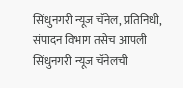सिंधुनगरी न्यूज चॅनेल, प्रतिनिधी, संपादन विभाग तसेच आपली सिंधुनगरी न्यूज चॅनेलची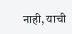नाही, याची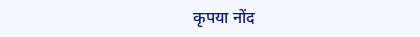कृपया नोंद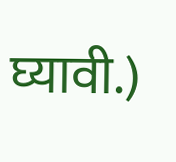घ्यावी.)